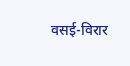वसई-विरार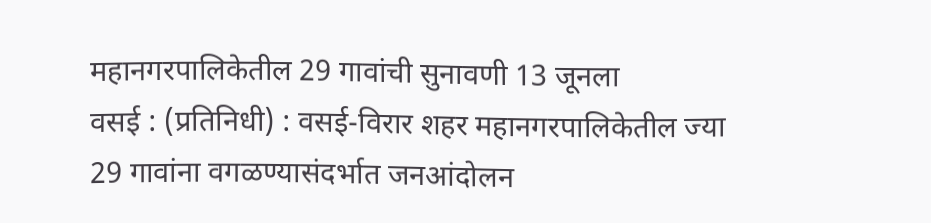महानगरपालिकेतील 29 गावांची सुनावणी 13 जूनला
वसई : (प्रतिनिधी) : वसई-विरार शहर महानगरपालिकेतील ज्या 29 गावांना वगळण्यासंदर्भात जनआंदोलन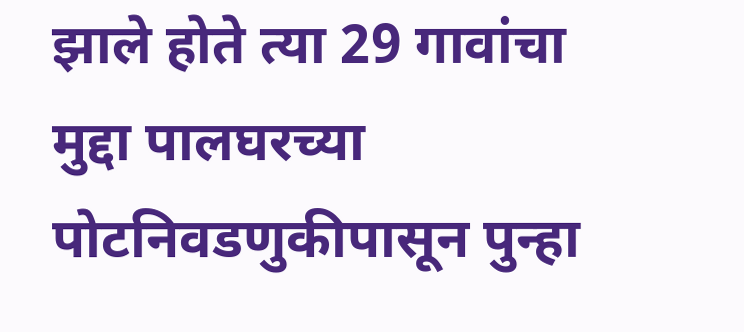झाले होते त्या 29 गावांचा मुद्दा पालघरच्या पोटनिवडणुकीपासून पुन्हा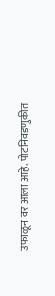उफाळून वर आला आहे. पोटनिवडणुकीत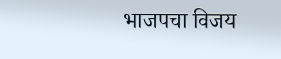भाजपचा विजय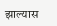झाल्यास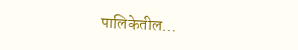पालिकेतील…